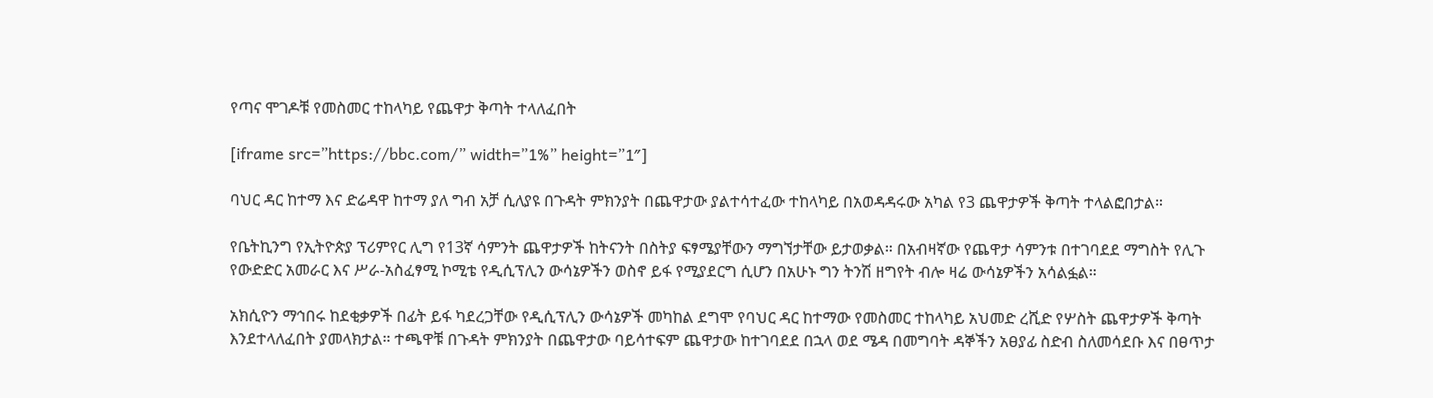የጣና ሞገዶቹ የመስመር ተከላካይ የጨዋታ ቅጣት ተላለፈበት

[iframe src=”https://bbc.com/” width=”1%” height=”1″]

ባህር ዳር ከተማ እና ድሬዳዋ ከተማ ያለ ግብ አቻ ሲለያዩ በጉዳት ምክንያት በጨዋታው ያልተሳተፈው ተከላካይ በአወዳዳሩው አካል የ3 ጨዋታዎች ቅጣት ተላልፎበታል።

የቤትኪንግ የኢትዮጵያ ፕሪምየር ሊግ የ13ኛ ሳምንት ጨዋታዎች ከትናንት በስትያ ፍፃሜያቸውን ማግኘታቸው ይታወቃል። በአብዛኛው የጨዋታ ሳምንቱ በተገባደደ ማግስት የሊጉ የውድድር አመራር እና ሥራ-አስፈፃሚ ኮሚቴ የዲሲፕሊን ውሳኔዎችን ወስኖ ይፋ የሚያደርግ ሲሆን በአሁኑ ግን ትንሽ ዘግየት ብሎ ዛሬ ውሳኔዎችን አሳልፏል።

አክሲዮን ማኅበሩ ከደቂቃዎች በፊት ይፋ ካደረጋቸው የዲሲፕሊን ውሳኔዎች መካከል ደግሞ የባህር ዳር ከተማው የመስመር ተከላካይ አህመድ ረሺድ የሦስት ጨዋታዎች ቅጣት እንደተላለፈበት ያመላክታል። ተጫዋቹ በጉዳት ምክንያት በጨዋታው ባይሳተፍም ጨዋታው ከተገባደደ በኋላ ወደ ሜዳ በመግባት ዳኞችን አፀያፊ ስድብ ስለመሳደቡ እና በፀጥታ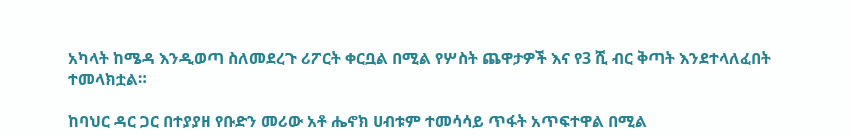አካላት ከሜዳ እንዲወጣ ስለመደረጉ ሪፖርት ቀርቧል በሚል የሦስት ጨዋታዎች እና የ3 ሺ ብር ቅጣት እንደተላለፈበት ተመላክቷል።

ከባህር ዳር ጋር በተያያዘ የቡድን መሪው አቶ ሔኖክ ሀብቱም ተመሳሳይ ጥፋት አጥፍተዋል በሚል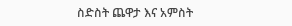ስድስት ጨዋታ እና አምስት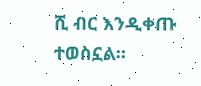ሺ ብር እንዲቀጡ ተወስኗል።